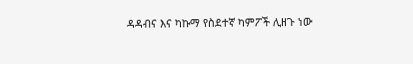ዳዳብና እና ካኩማ የስደተኛ ካምፖች ሊዘጉ ነው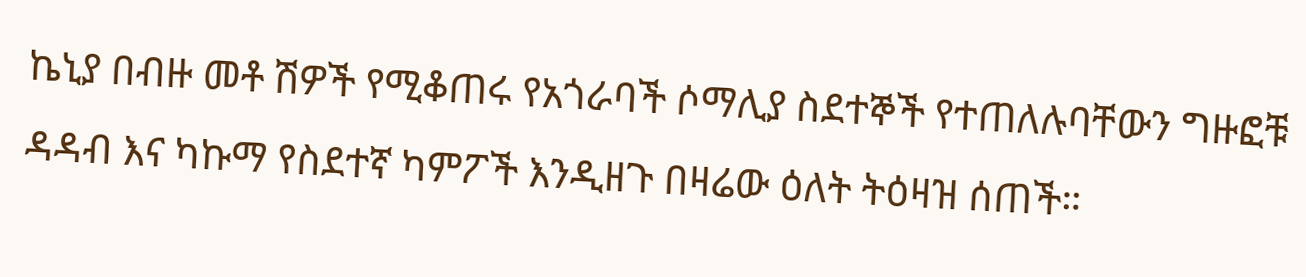ኬኒያ በብዙ መቶ ሽዎች የሚቆጠሩ የአጎራባች ሶማሊያ ስደተኞች የተጠለሉባቸውን ግዙፎቹ ዳዳብ እና ካኩማ የስደተኛ ካምፖች እንዲዘጉ በዛሬው ዕለት ትዕዛዝ ሰጠች።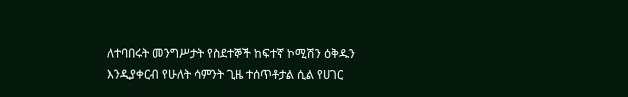ለተባበሩት መንግሥታት የስደተኞች ከፍተኛ ኮሚሽን ዕቅዱን እንዲያቀርብ የሁለት ሳምንት ጊዜ ተሰጥቶታል ሲል የሀገር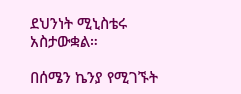ደህንነት ሚኒስቴሩ አስታውቋል።

በሰሜን ኬንያ የሚገኙት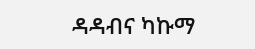ዳዳብና ካኩማ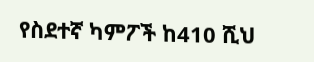የስደተኛ ካምፖች ከ410 ሺህ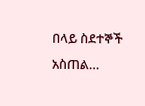በላይ ስደተኞች አስጠል…